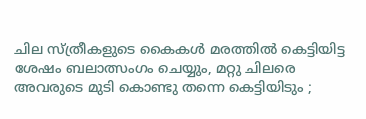ചില സ്ത്രീകളുടെ കൈകള്‍ മരത്തില്‍ കെട്ടിയിട്ട ശേഷം ബലാത്സംഗം ചെയ്യും, മറ്റു ചിലരെ അവരുടെ മുടി കൊണ്ടു തന്നെ കെട്ടിയിടും ;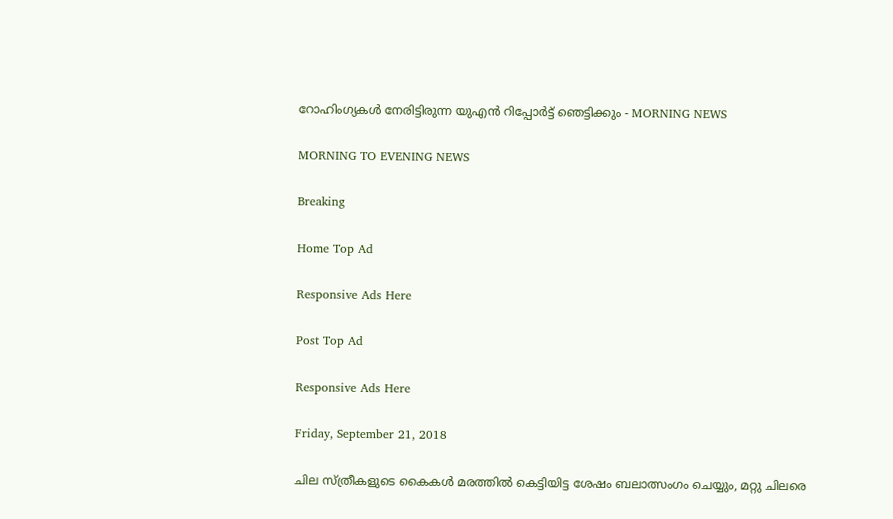റോഹിംഗ്യകള്‍ നേരിട്ടിരുന്ന യുഎന്‍ റിപ്പോര്‍ട്ട് ഞെട്ടിക്കും - MORNING NEWS

MORNING TO EVENING NEWS

Breaking

Home Top Ad

Responsive Ads Here

Post Top Ad

Responsive Ads Here

Friday, September 21, 2018

ചില സ്ത്രീകളുടെ കൈകള്‍ മരത്തില്‍ കെട്ടിയിട്ട ശേഷം ബലാത്സംഗം ചെയ്യും, മറ്റു ചിലരെ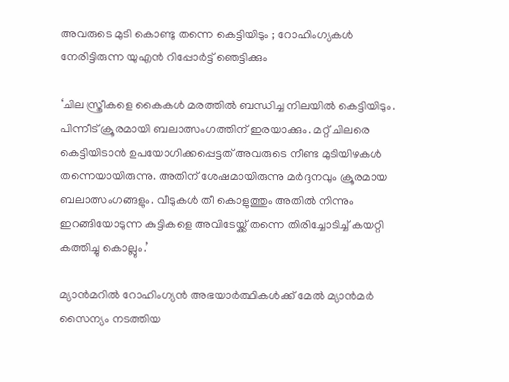അവരുടെ മുടി കൊണ്ടു തന്നെ കെട്ടിയിടും ; റോഹിംഗ്യകള്‍ നേരിട്ടിരുന്ന യുഎന്‍ റിപ്പോര്‍ട്ട് ഞെട്ടിക്കും

‘ചില സ്ത്രീകളെ കൈകള്‍ മരത്തില്‍ ബന്ധിച്ച നിലയില്‍ കെട്ടിയിടും. പിന്നീട് ക്രൂരമായി ബലാത്സംഗത്തിന് ഇരയാക്കും. മറ്റ് ചിലരെ കെട്ടിയിടാന്‍ ഉപയോഗിക്കപ്പെട്ടത് അവരുടെ നീണ്ട മുടിയിഴകള്‍ തന്നെയായിരുന്നു. അതിന് ശേഷമായിരുന്നു മര്‍ദ്ദനവും ക്രൂരമായ ബലാത്സംഗങ്ങളും. വീടുകള്‍ തീ കൊളുത്തും അതില്‍ നിന്നും ഇറങ്ങിയോടുന്ന കുട്ടികളെ അവിടേയ്ക്ക് തന്നെ തിരിച്ചോടിച്ച് കയറ്റി കത്തിച്ചു കൊല്ലും.’

മ്യാന്‍മറില്‍ റോഹിംഗ്യന്‍ അഭയാര്‍ത്ഥികള്‍ക്ക് മേല്‍ മ്യാന്‍മര്‍ സൈന്യം നടത്തിയ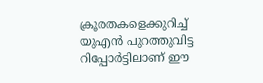ക്രൂരതകളെക്കുറിച്ച് യുഎന്‍ പുറത്തുവിട്ട റിപ്പോര്‍ട്ടിലാണ് ഈ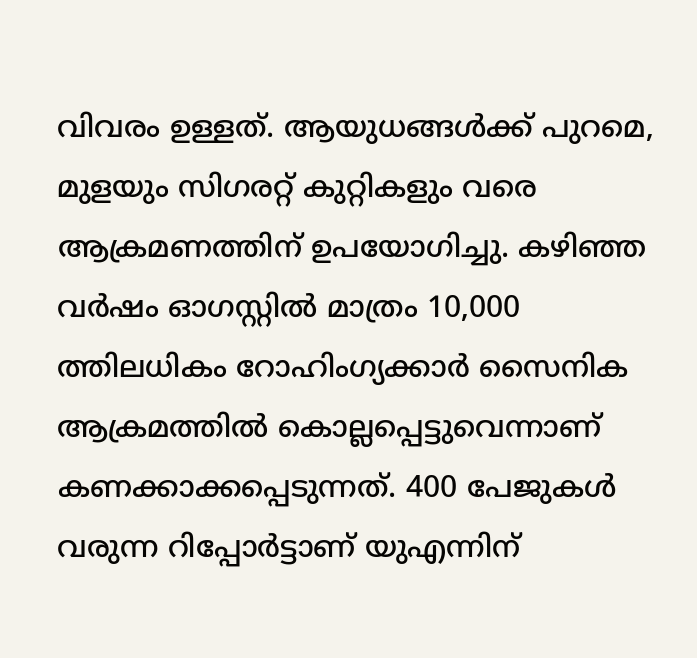വിവരം ഉള്ളത്. ആയുധങ്ങള്‍ക്ക് പുറമെ, മുളയും സിഗരറ്റ് കുറ്റികളും വരെ ആക്രമണത്തിന് ഉപയോഗിച്ചു. കഴിഞ്ഞ വര്‍ഷം ഓഗസ്റ്റില്‍ മാത്രം 10,000 ത്തിലധികം റോഹിംഗ്യക്കാര്‍ സൈനിക ആക്രമത്തില്‍ കൊല്ലപ്പെട്ടുവെന്നാണ് കണക്കാക്കപ്പെടുന്നത്. 400 പേജുകള്‍ വരുന്ന റിപ്പോര്‍ട്ടാണ് യുഎന്നിന്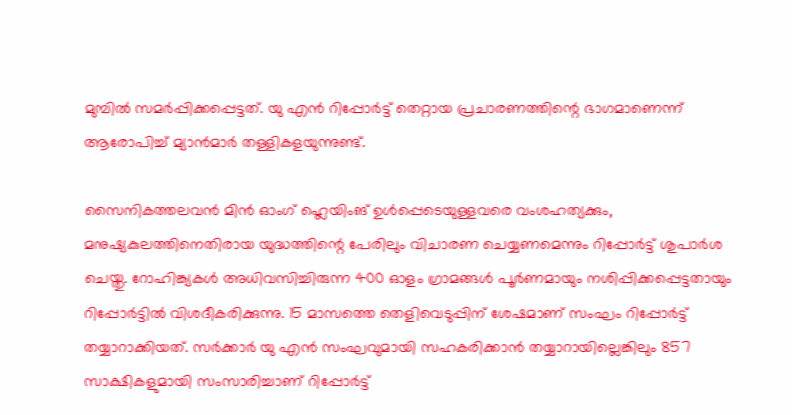മുമ്പില്‍ സമര്‍പ്പിക്കപ്പെട്ടത്. യു എന്‍ റിപ്പോര്‍ട്ട് തെറ്റായ പ്രചാരണത്തിന്റെ ഭാഗമാണെന്ന് ആരോപിച്ച് മ്യാന്‍മാര്‍ തള്ളികളയുന്നുണ്ട്.

സൈനികത്തലവന്‍ മിന്‍ ഓംഗ് ഹ്ലെയിംങ് ഉള്‍പ്പെടെയുള്ളവരെ വംശഹത്യക്കും, മനുഷ്യകുലത്തിനെതിരായ യുദ്ധത്തിന്റെ പേരിലും വിചാരണ ചെയ്യണമെന്നും റിപ്പോര്‍ട്ട് ശുപാര്‍ശ ചെയ്തു. റോഹിങ്ക്യകള്‍ അധിവസിച്ചിരുന്ന 400 ഓളം ഗ്രാമങ്ങള്‍ പൂര്‍ണമായും നശിപ്പിക്കപ്പെട്ടതായും റിപ്പോര്‍ട്ടില്‍ വിശദീകരിക്കുന്നു. 15 മാസത്തെ തെളിവെടുപ്പിന് ശേഷമാണ് സംഘം റിപ്പോര്‍ട്ട് തയ്യാറാക്കിയത്. സര്‍ക്കാര്‍ യു എന്‍ സംഘവുമായി സഹകരിക്കാന്‍ തയ്യാറായില്ലെങ്കിലും 857 സാക്ഷികളുമായി സംസാരിച്ചാണ് റിപ്പോര്‍ട്ട്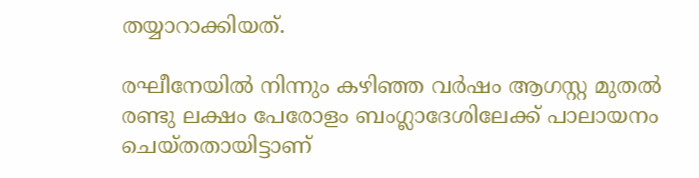തയ്യാറാക്കിയത്.

രഘീനേയില്‍ നിന്നും കഴിഞ്ഞ വര്‍ഷം ആഗസ്റ്റ മുതല്‍ രണ്ടു ലക്ഷം പേരോളം ബംഗ്ലാദേശിലേക്ക് പാലായനം ചെയ്തതായിട്ടാണ്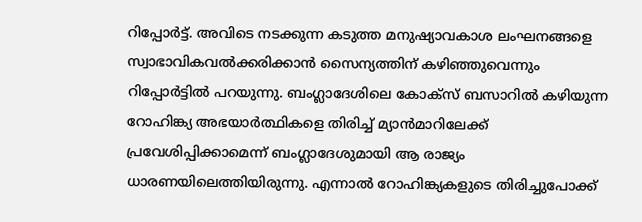റിപ്പോര്‍ട്ട്. അവിടെ നടക്കുന്ന കടുത്ത മനുഷ്യാവകാശ ലംഘനങ്ങളെ സ്വാഭാവികവല്‍ക്കരിക്കാന്‍ സൈന്യത്തിന് കഴിഞ്ഞുവെന്നും റിപ്പോര്‍ട്ടില്‍ പറയുന്നു. ബംഗ്ലാദേശിലെ കോക്‌സ് ബസാറില്‍ കഴിയുന്ന റോഹിങ്ക്യ അഭയാര്‍ത്ഥികളെ തിരിച്ച് മ്യാന്‍മാറിലേക്ക് പ്രവേശിപ്പിക്കാമെന്ന് ബംഗ്ലാദേശുമായി ആ രാജ്യം ധാരണയിലെത്തിയിരുന്നു. എന്നാല്‍ റോഹിങ്ക്യകളുടെ തിരിച്ചുപോക്ക്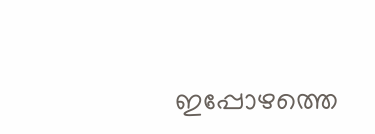ഇപ്പോഴത്തെ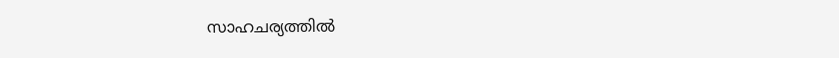സാഹചര്യത്തില്‍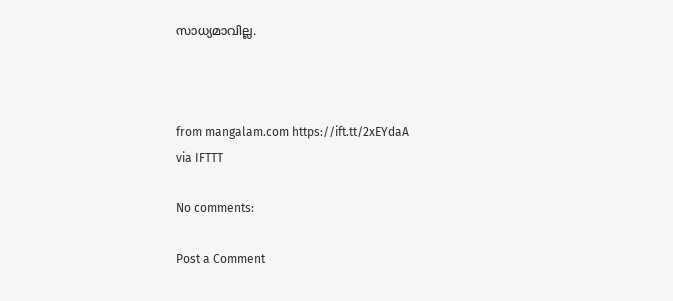സാധ്യമാവില്ല.



from mangalam.com https://ift.tt/2xEYdaA
via IFTTT

No comments:

Post a Comment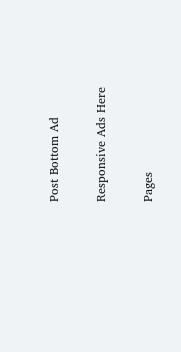Post Bottom Ad

Responsive Ads Here

Pages